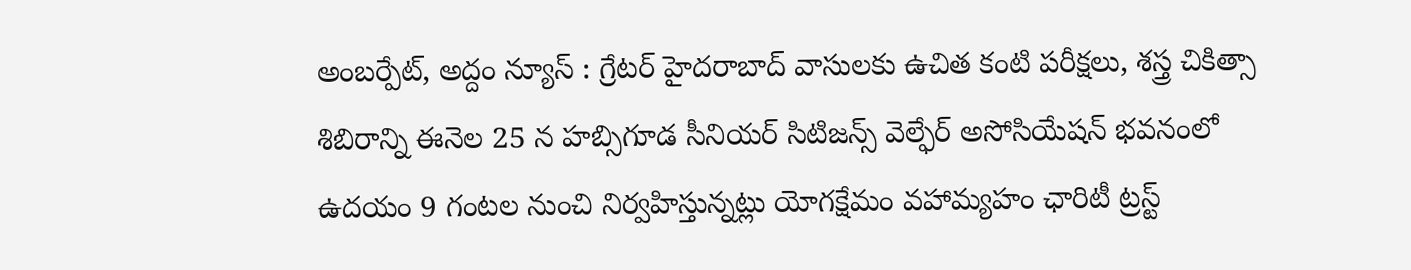అంబర్పేట్, అద్దం న్యూస్ : గ్రేటర్ హైదరాబాద్ వాసులకు ఉచిత కంటి పరీక్షలు, శస్త్ర చికిత్సా శిబిరాన్ని ఈనెల 25 న హబ్సిగూడ సీనియర్ సిటిజన్స్ వెల్ఫేర్ అసోసియేషన్ భవనంలో ఉదయం 9 గంటల నుంచి నిర్వహిస్తున్నట్లు యోగక్షేమం వహామ్యహం ఛారిటీ ట్రస్ట్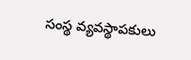సంస్థ వ్యవస్థాపకులు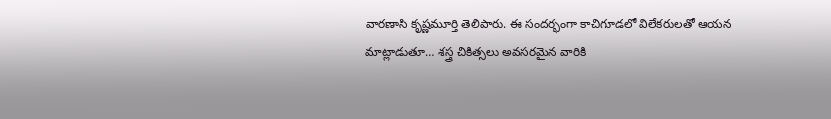వారణాసి కృష్ణమూర్తి తెలిపారు. ఈ సందర్భంగా కాచిగూడలో విలేకరులతో ఆయన మాట్లాడుతూ… శస్త్ర చికిత్సలు అవసరమైన వారికి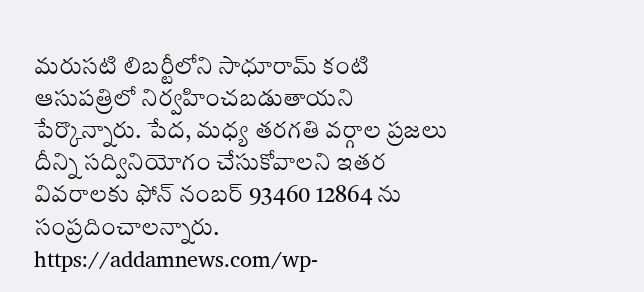మరుసటి లిబర్టీలోని సాధూరామ్ కంటి ఆసుపత్రిలో నిర్వహించబడుతాయని పేర్కొన్నారు. పేద, మధ్య తరగతి వర్గాల ప్రజలు దీన్ని సద్వినియోగం చేసుకోవాలని ఇతర వివరాలకు ఫోన్ నంబర్ 93460 12864 ను సంప్రదించాలన్నారు.
https://addamnews.com/wp-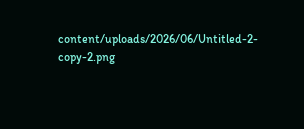content/uploads/2026/06/Untitled-2-copy-2.png